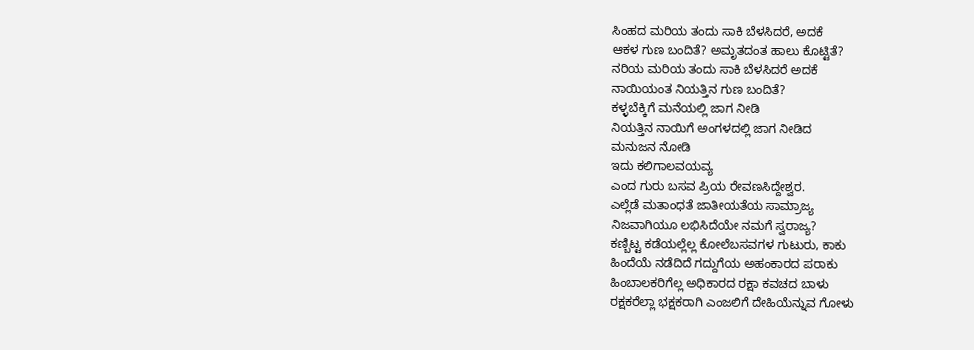ಸಿಂಹದ ಮರಿಯ ತಂದು ಸಾಕಿ ಬೆಳಸಿದರೆ, ಅದಕೆ
ಆಕಳ ಗುಣ ಬಂದಿತೆ? ಅಮೃತದಂತ ಹಾಲು ಕೊಟ್ಟಿತೆ?
ನರಿಯ ಮರಿಯ ತಂದು ಸಾಕಿ ಬೆಳಸಿದರೆ ಅದಕೆ
ನಾಯಿಯಂತ ನಿಯತ್ತಿನ ಗುಣ ಬಂದಿತೆ?
ಕಳ್ಳಬೆಕ್ಕಿಗೆ ಮನೆಯಲ್ಲಿ ಜಾಗ ನೀಡಿ
ನಿಯತ್ತಿನ ನಾಯಿಗೆ ಅಂಗಳದಲ್ಲಿ ಜಾಗ ನೀಡಿದ
ಮನುಜನ ನೋಡಿ
ಇದು ಕಲಿಗಾಲವಯವ್ಯ
ಎಂದ ಗುರು ಬಸವ ಪ್ರಿಯ ರೇವಣಸಿದ್ದೇಶ್ವರ.
ಎಲ್ಲೆಡೆ ಮತಾಂಧತೆ ಜಾತೀಯತೆಯ ಸಾಮ್ರಾಜ್ಯ
ನಿಜವಾಗಿಯೂ ಲಭಿಸಿದೆಯೇ ನಮಗೆ ಸ್ವರಾಜ್ಯ?
ಕಣ್ಬಿಟ್ಟ ಕಡೆಯಲ್ಲೆಲ್ಲ ಕೋಲೆಬಸವಗಳ ಗುಟುರು, ಕಾಕು
ಹಿಂದೆಯೆ ನಡೆದಿದೆ ಗದ್ದುಗೆಯ ಅಹಂಕಾರದ ಪರಾಕು
ಹಿಂಬಾಲಕರಿಗೆಲ್ಲ ಅಧಿಕಾರದ ರಕ್ಷಾ ಕವಚದ ಬಾಳು
ರಕ್ಷಕರೆಲ್ಲಾ ಭಕ್ಷಕರಾಗಿ ಎಂಜಲಿಗೆ ದೇಹಿಯೆನ್ನುವ ಗೋಳು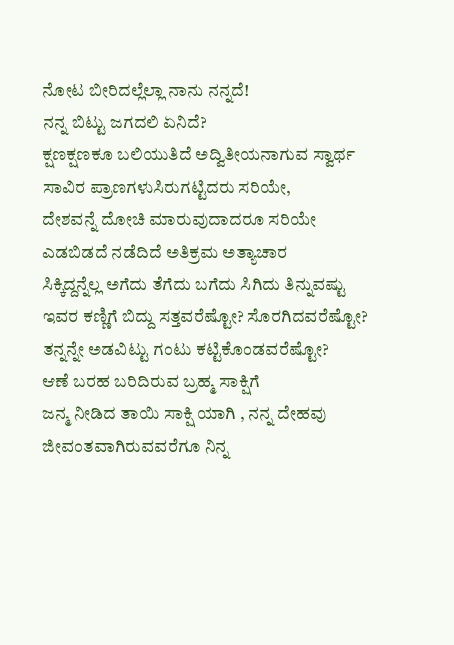ನೋಟ ಬೀರಿದಲ್ಲೆಲ್ಲಾ ನಾನು ನನ್ನದೆ!
ನನ್ನ ಬಿಟ್ಟು ಜಗದಲಿ ಏನಿದೆ?
ಕ್ಷಣಕ್ಷಣಕೂ ಬಲಿಯುತಿದೆ ಅದ್ವಿತೀಯನಾಗುವ ಸ್ವಾರ್ಥ
ಸಾವಿರ ಪ್ರಾಣಗಳುಸಿರುಗಟ್ಟಿದರು ಸರಿಯೇ,
ದೇಶವನ್ನೆ ದೋಚಿ ಮಾರುವುದಾದರೂ ಸರಿಯೇ
ಎಡಬಿಡದೆ ನಡೆದಿದೆ ಅತಿಕ್ರಮ ಅತ್ಯಾಚಾರ
ಸಿಕ್ಕಿದ್ದನ್ನೆಲ್ಲ ಅಗೆದು ತೆಗೆದು ಬಗೆದು ಸಿಗಿದು ತಿನ್ನುವಷ್ಟು
ಇವರ ಕಣ್ಣಿಗೆ ಬಿದ್ದು ಸತ್ತವರೆಷ್ಟೋ? ಸೊರಗಿದವರೆಷ್ಟೋ?
ತನ್ನನ್ನೇ ಅಡವಿಟ್ಟು ಗಂಟು ಕಟ್ಟಿಕೊಂಡವರೆಷ್ಟೋ?
ಆಣೆ ಬರಹ ಬರಿದಿರುವ ಬ್ರಹ್ಮ ಸಾಕ್ಷಿಗೆ
ಜನ್ಮ ನೀಡಿದ ತಾಯಿ ಸಾಕ್ಷಿ ಯಾಗಿ , ನನ್ನ ದೇಹವು ಜೀವಂತವಾಗಿರುವವರೆಗೂ ನಿನ್ನ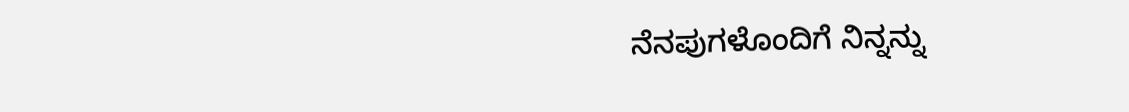ನೆನಪುಗಳೊಂದಿಗೆ ನಿನ್ನನ್ನು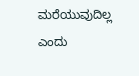ಮರೆಯುವುದಿಲ್ಲ ಎಂದು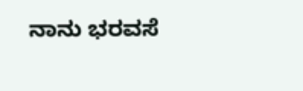ನಾನು ಭರವಸೆ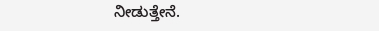ನೀಡುತ್ತೇನೆ.